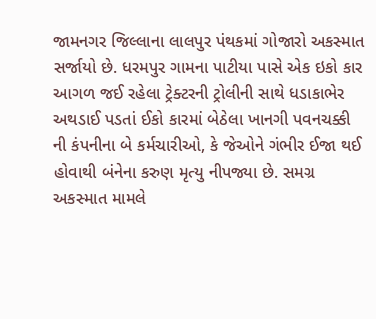જામનગર જિલ્લાના લાલપુર પંથકમાં ગોજારો અકસ્માત સર્જાયો છે. ધરમપુર ગામના પાટીયા પાસે એક ઇકો કાર આગળ જઈ રહેલા ટ્રેક્ટરની ટ્રોલીની સાથે ધડાકાભેર અથડાઈ પડતાં ઈકો કારમાં બેઠેલા ખાનગી પવનચક્કી ની કંપનીના બે કર્મચારીઓ, કે જેઓને ગંભીર ઈજા થઈ હોવાથી બંનેના કરુણ મૃત્યુ નીપજ્યા છે. સમગ્ર અકસ્માત મામલે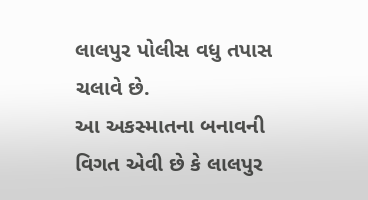લાલપુર પોલીસ વધુ તપાસ ચલાવે છે.
આ અકસ્માતના બનાવની વિગત એવી છે કે લાલપુર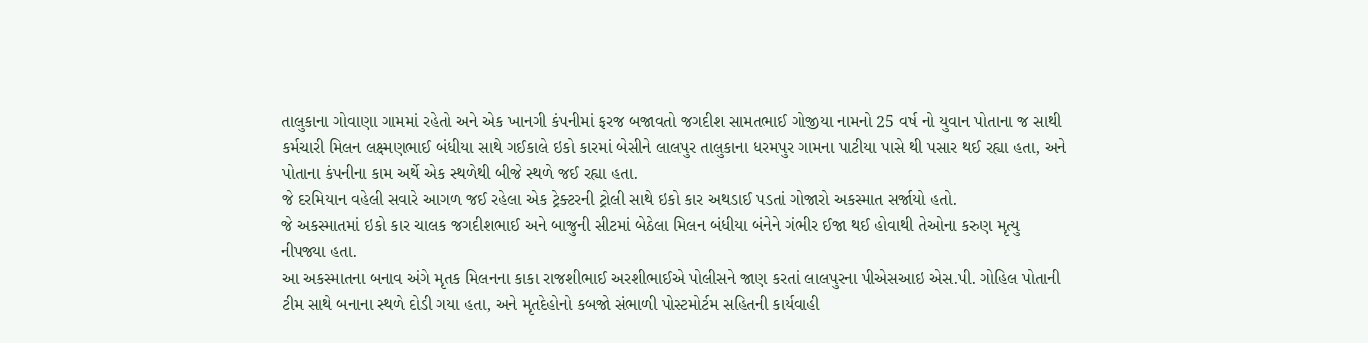તાલુકાના ગોવાણા ગામમાં રહેતો અને એક ખાનગી કંપનીમાં ફરજ બજાવતો જગદીશ સામતભાઈ ગોજીયા નામનો 25 વર્ષ નો યુવાન પોતાના જ સાથી કર્મચારી મિલન લક્ષ્મણભાઈ બંધીયા સાથે ગઈકાલે ઇકો કારમાં બેસીને લાલપુર તાલુકાના ધરમપુર ગામના પાટીયા પાસે થી પસાર થઈ રહ્યા હતા, અને પોતાના કંપનીના કામ અર્થે એક સ્થળેથી બીજે સ્થળે જઈ રહ્યા હતા.
જે દરમિયાન વહેલી સવારે આગળ જઈ રહેલા એક ટ્રેક્ટરની ટ્રોલી સાથે ઇકો કાર અથડાઈ પડતાં ગોજારો અકસ્માત સર્જાયો હતો.
જે અકસ્માતમાં ઇકો કાર ચાલક જગદીશભાઈ અને બાજુની સીટમાં બેઠેલા મિલન બંધીયા બંનેને ગંભીર ઈજા થઈ હોવાથી તેઓના કરુણ મૃત્યુ નીપજ્યા હતા.
આ અકસ્માતના બનાવ અંગે મૃતક મિલનના કાકા રાજશીભાઈ અરશીભાઈએ પોલીસને જાણ કરતાં લાલપુરના પીએસઆઇ એસ.પી. ગોહિલ પોતાની ટીમ સાથે બનાના સ્થળે દોડી ગયા હતા, અને મૃતદેહોનો કબજો સંભાળી પોસ્ટમોર્ટમ સહિતની કાર્યવાહી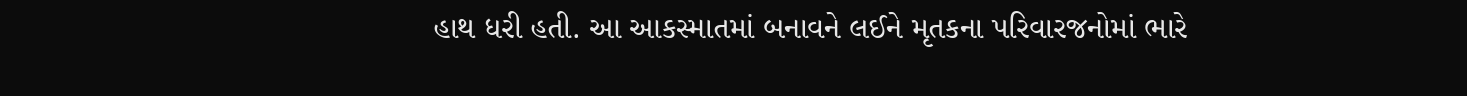હાથ ધરી હતી. આ આકસ્માતમાં બનાવને લઈને મૃતકના પરિવારજનોમાં ભારે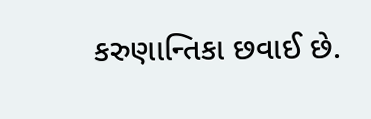કરુણાન્તિકા છવાઈ છે.